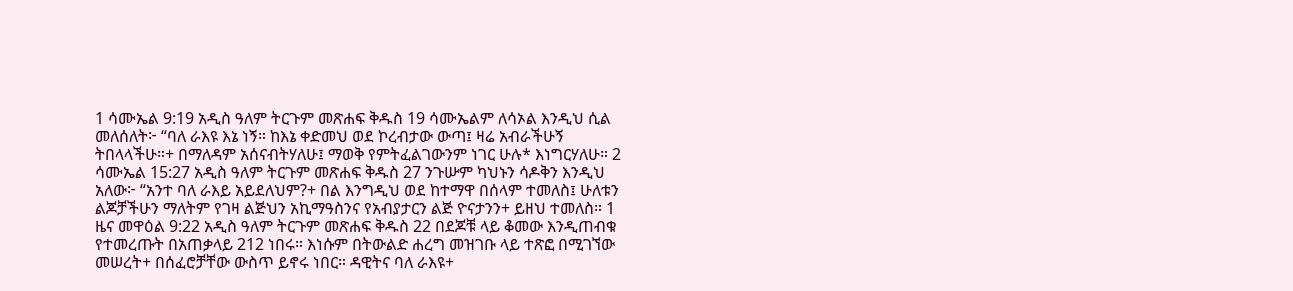1 ሳሙኤል 9:19 አዲስ ዓለም ትርጉም መጽሐፍ ቅዱስ 19 ሳሙኤልም ለሳኦል እንዲህ ሲል መለሰለት፦ “ባለ ራእዩ እኔ ነኝ። ከእኔ ቀድመህ ወደ ኮረብታው ውጣ፤ ዛሬ አብራችሁኝ ትበላላችሁ።+ በማለዳም አሰናብትሃለሁ፤ ማወቅ የምትፈልገውንም ነገር ሁሉ* እነግርሃለሁ። 2 ሳሙኤል 15:27 አዲስ ዓለም ትርጉም መጽሐፍ ቅዱስ 27 ንጉሡም ካህኑን ሳዶቅን እንዲህ አለው፦ “አንተ ባለ ራእይ አይደለህም?+ በል እንግዲህ ወደ ከተማዋ በሰላም ተመለስ፤ ሁለቱን ልጆቻችሁን ማለትም የገዛ ልጅህን አኪማዓስንና የአብያታርን ልጅ ዮናታንን+ ይዘህ ተመለስ። 1 ዜና መዋዕል 9:22 አዲስ ዓለም ትርጉም መጽሐፍ ቅዱስ 22 በደጆቹ ላይ ቆመው እንዲጠብቁ የተመረጡት በአጠቃላይ 212 ነበሩ። እነሱም በትውልድ ሐረግ መዝገቡ ላይ ተጽፎ በሚገኘው መሠረት+ በሰፈሮቻቸው ውስጥ ይኖሩ ነበር። ዳዊትና ባለ ራእዩ+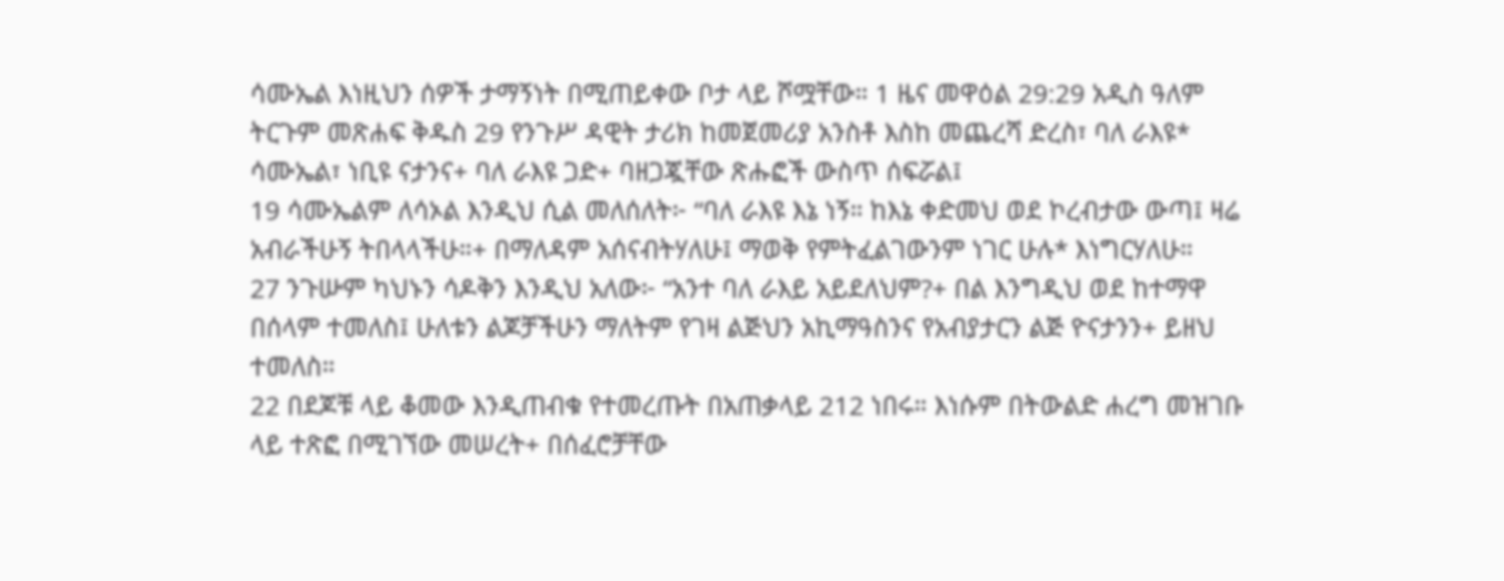ሳሙኤል እነዚህን ሰዎች ታማኝነት በሚጠይቀው ቦታ ላይ ሾሟቸው። 1 ዜና መዋዕል 29:29 አዲስ ዓለም ትርጉም መጽሐፍ ቅዱስ 29 የንጉሥ ዳዊት ታሪክ ከመጀመሪያ አንስቶ እስከ መጨረሻ ድረስ፣ ባለ ራእዩ* ሳሙኤል፣ ነቢዩ ናታንና+ ባለ ራእዩ ጋድ+ ባዘጋጇቸው ጽሑፎች ውስጥ ሰፍሯል፤
19 ሳሙኤልም ለሳኦል እንዲህ ሲል መለሰለት፦ “ባለ ራእዩ እኔ ነኝ። ከእኔ ቀድመህ ወደ ኮረብታው ውጣ፤ ዛሬ አብራችሁኝ ትበላላችሁ።+ በማለዳም አሰናብትሃለሁ፤ ማወቅ የምትፈልገውንም ነገር ሁሉ* እነግርሃለሁ።
27 ንጉሡም ካህኑን ሳዶቅን እንዲህ አለው፦ “አንተ ባለ ራእይ አይደለህም?+ በል እንግዲህ ወደ ከተማዋ በሰላም ተመለስ፤ ሁለቱን ልጆቻችሁን ማለትም የገዛ ልጅህን አኪማዓስንና የአብያታርን ልጅ ዮናታንን+ ይዘህ ተመለስ።
22 በደጆቹ ላይ ቆመው እንዲጠብቁ የተመረጡት በአጠቃላይ 212 ነበሩ። እነሱም በትውልድ ሐረግ መዝገቡ ላይ ተጽፎ በሚገኘው መሠረት+ በሰፈሮቻቸው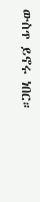ውስጥ ይኖሩ ነበር።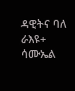ዳዊትና ባለ ራእዩ+ ሳሙኤል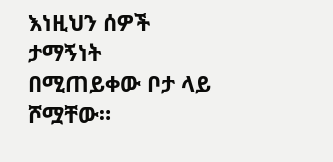እነዚህን ሰዎች ታማኝነት በሚጠይቀው ቦታ ላይ ሾሟቸው።